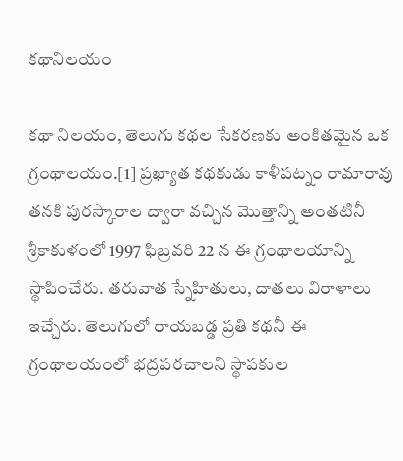కథానిలయం

కథా నిలయం, తెలుగు కథల సేకరణకు అంకితమైన ఒక గ్రంథాలయం.[1] ప్రఖ్యాత కథకుడు కాళీపట్నం రామారావు తనకి పురస్కారాల ద్వారా వచ్చిన మొత్తాన్ని అంతటినీ శ్రీకాకుళంలో 1997 ఫిబ్రవరి 22 న ఈ గ్రంథాలయాన్ని స్థాపించేరు. తరువాత స్నేహితులు, దాతలు విరాళాలు ఇచ్చేరు. తెలుగులో రాయబడ్డ ప్రతి కథనీ ఈ గ్రంథాలయంలో భద్రపరచాలని స్థాపకుల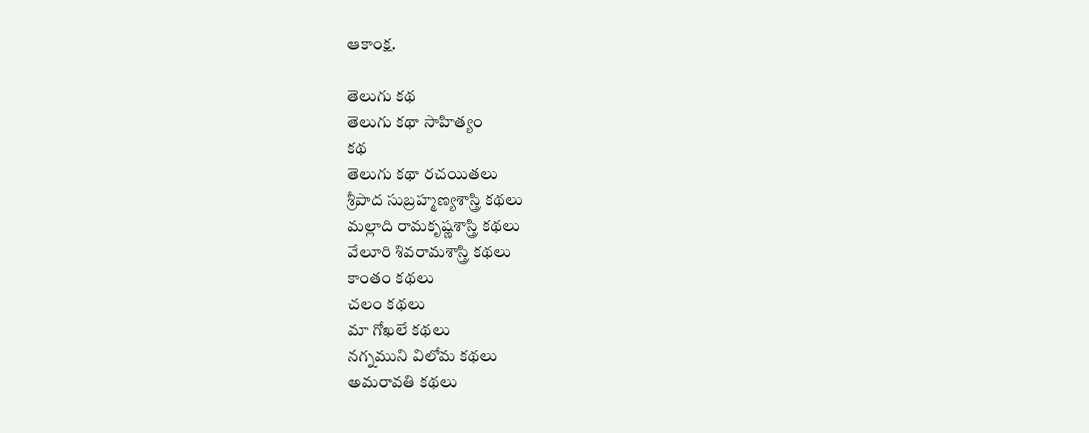ఆకాంక్ష.

తెలుగు కథ
తెలుగు కథా సాహిత్యం
కథ
తెలుగు కథా రచయితలు
శ్రీపాద సుబ్రహ్మణ్యశాస్త్రి కథలు
మల్లాది రామకృష్ణశాస్త్రి కథలు
వేలూరి శివరామశాస్త్రి కథలు
కాంతం కథలు
చలం కథలు
మా గోఖలే కథలు
నగ్నముని విలోమ కథలు
అమరావతి కథలు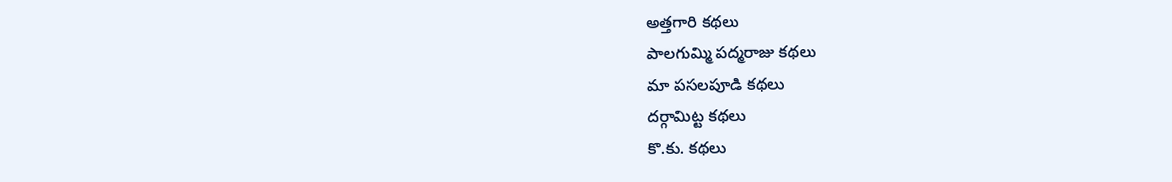అత్తగారి కథలు
పాలగుమ్మి పద్మరాజు కథలు
మా పసలపూడి కథలు
దర్గామిట్ట కథలు
కొ.కు. కథలు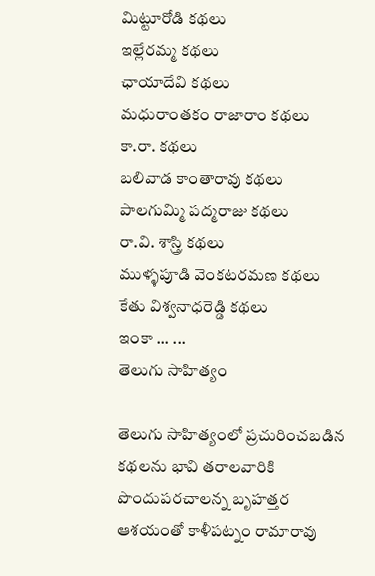మిట్టూరోడి కథలు
ఇల్లేరమ్మ కథలు
ఛాయాదేవి కథలు
మధురాంతకం రాజారాం కథలు
కా.రా. కథలు
బలివాడ కాంతారావు కథలు
పాలగుమ్మి పద్మరాజు కథలు
రా.వి. శాస్త్రి కథలు
ముళ్ళపూడి వెంకటరమణ కథలు
కేతు విశ్వనాధరెడ్డి కథలు
ఇంకా ... ...
తెలుగు సాహిత్యం

తెలుగు సాహిత్యంలో ప్రచురించబడిన కథలను భావి తరాలవారికి పొందుపరచాలన్న బృహత్తర ఆశయంతో కాళీపట్నం రామారావు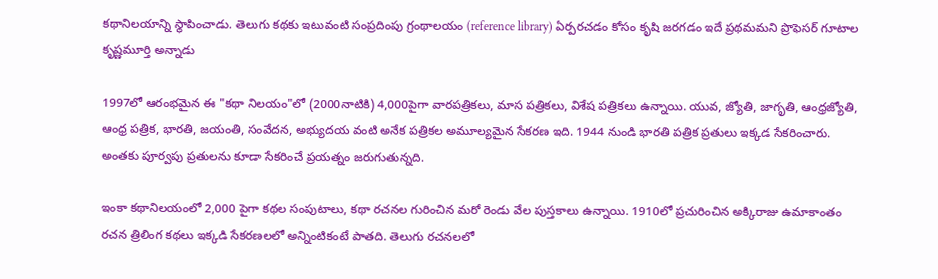కథానిలయాన్ని స్థాపించాడు. తెలుగు కథకు ఇటువంటి సంప్రదింపు గ్రంథాలయం (reference library) ఏర్పరచడం కోసం కృషి జరగడం ఇదే ప్రథమమని ప్రొఫెసర్ గూటాల కృష్ణమూర్తి అన్నాడు

1997లో ఆరంభమైన ఈ "కథా నిలయం"లో (2000నాటికి) 4,000పైగా వారపత్రికలు, మాస పత్రికలు, విశేష పత్రికలు ఉన్నాయి. యువ, జ్యోతి, జాగృతి, ఆంధ్రజ్యోతి, ఆంధ్ర పత్రిక, భారతి, జయంతి, సంవేదన, అభ్యుదయ వంటి అనేక పత్రికల అమూల్యమైన సేకరణ ఇది. 1944 నుండి భారతి పత్రిక ప్రతులు ఇక్కడ సేకరించారు. అంతకు పూర్వపు ప్రతులను కూడా సేకరించే ప్రయత్నం జరుగుతున్నది.

ఇంకా కథానిలయంలో 2,000 పైగా కథల సంపుటాలు, కథా రచనల గురించిన మరో రెండు వేల పుస్తకాలు ఉన్నాయి. 1910లో ప్రచురించిన అక్కిరాజు ఉమాకాంతం రచన త్రిలింగ కథలు ఇక్కడి సేకరణలలో అన్నింటికంటే పాతది. తెలుగు రచనలలో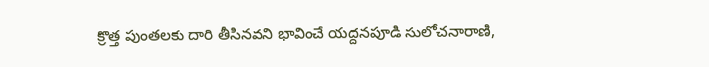క్రొత్త పుంతలకు దారి తీసినవని భావించే యద్దనపూడి సులోచనారాణి,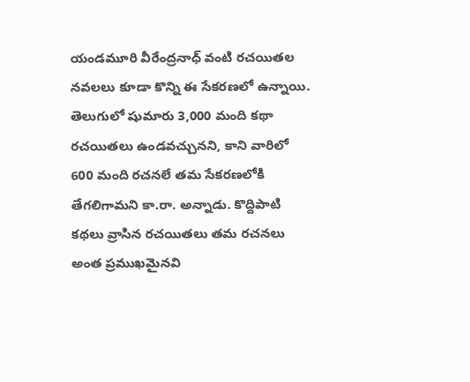యండమూరి వీరేంద్రనాధ్ వంటి రచయితల నవలలు కూడా కొన్ని ఈ సేకరణలో ఉన్నాయి. తెలుగులో షుమారు 3,000 మంది కథా రచయితలు ఉండవచ్చునని, కాని వారిలో 600 మంది రచనలే తమ సేకరణలోకి తేగలిగామని కా.రా. అన్నాడు. కొద్దిపాటి కథలు వ్రాసిన రచయితలు తమ రచనలు అంత ప్రముఖమైనవి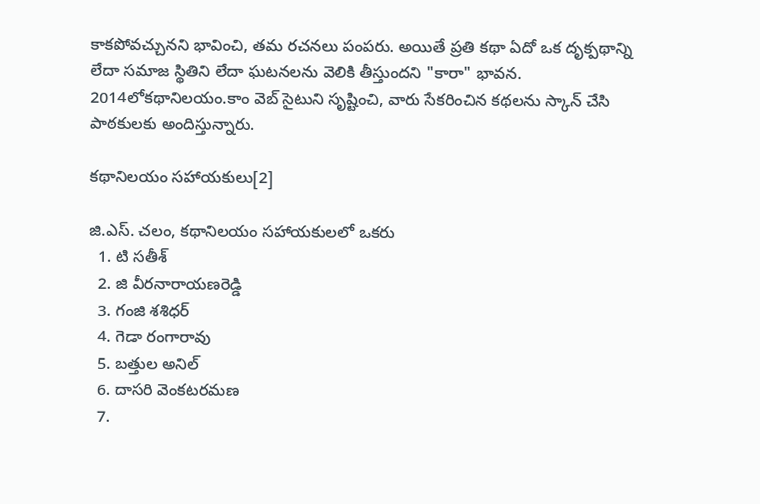కాకపోవచ్చునని భావించి, తమ రచనలు పంపరు. అయితే ప్రతి కథా ఏదో ఒక దృక్పథాన్ని లేదా సమాజ స్థితిని లేదా ఘటనలను వెలికి తీస్తుందని "కారా" భావన. 2014లోకథానిలయం.కాం వెబ్ సైటుని సృష్టించి, వారు సేకరించిన కథలను స్కాన్ చేసి పాఠకులకు అందిస్తున్నారు.

కథానిలయం సహాయకులు[2]

జి.ఎస్. చలం, కథానిలయం సహాయకులలో ఒకరు
  1. టి సతీశ్‌
  2. జి వీరనారాయణరెడ్డి
  3. గంజి శశిధర్‌
  4. గెడా రంగారావు
  5. బత్తుల అనిల్
  6. దాసరి వెంకటరమణ
  7.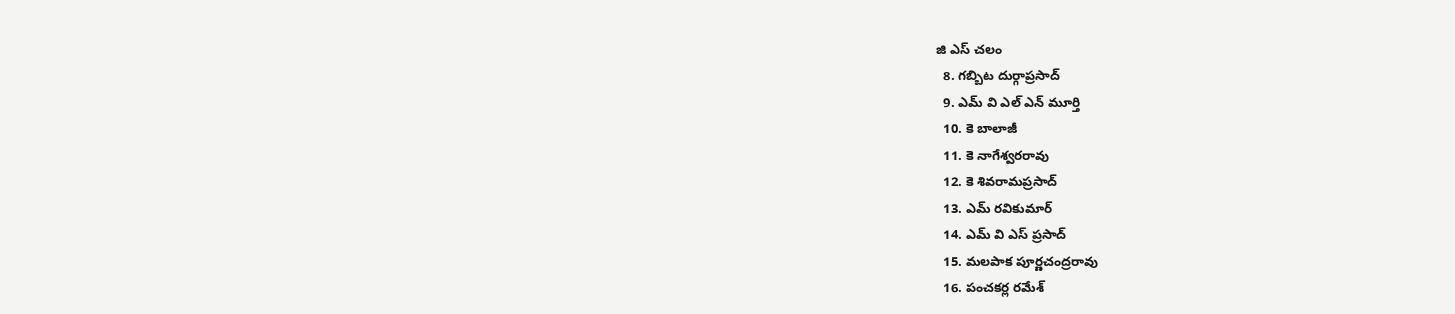జి ఎస్ చలం
  8. గబ్బిట దుర్గాప్రసాద్
  9. ఎమ్ వి ఎల్ ఎన్ మూర్తి
  10. కె బాలాజీ
  11. కె నాగేశ్వరరావు
  12. కె శివరామప్రసాద్
  13. ఎమ్ రవికుమార్
  14. ఎమ్ వి ఎస్ ప్రసాద్
  15. మలపాక పూర్ణచంద్రరావు
  16. పంచకర్ల రమేశ్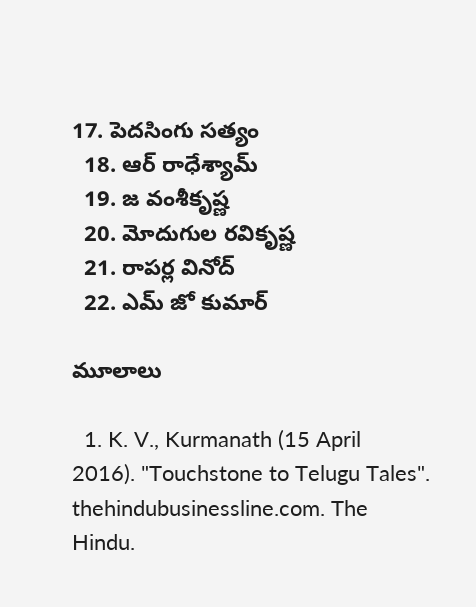17. పెదసింగు సత్యం
  18. ఆర్ రాధేశ్యామ్
  19. జ వంశీకృష్ణ
  20. మోదుగుల రవికృష్ణ
  21. రాపర్ల వినోద్
  22. ఎమ్ జో కుమార్

మూలాలు

  1. K. V., Kurmanath (15 April 2016). "Touchstone to Telugu Tales". thehindubusinessline.com. The Hindu.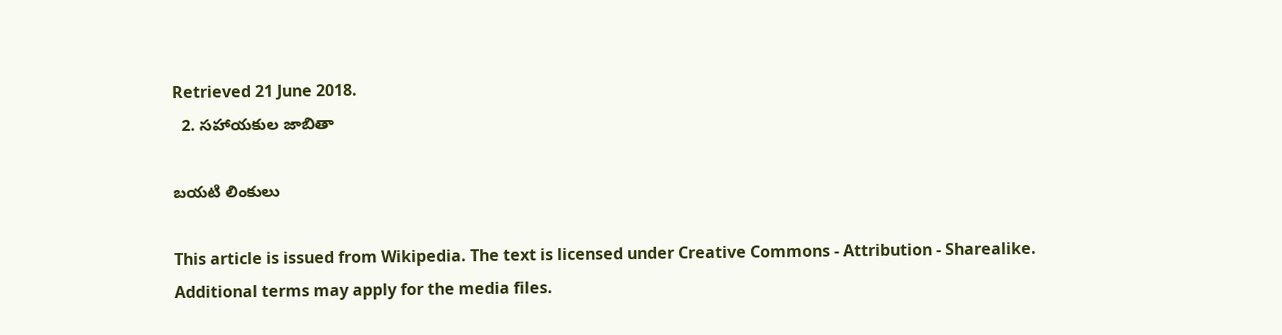Retrieved 21 June 2018.
  2. సహాయకుల జాబితా

బయటి లింకులు

This article is issued from Wikipedia. The text is licensed under Creative Commons - Attribution - Sharealike. Additional terms may apply for the media files.